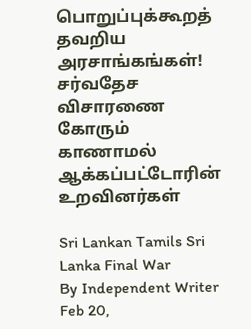பொறுப்புக்கூறத் தவறிய அரசாங்கங்கள்! சர்வதேச விசாரணை கோரும் காணாமல் ஆக்கப்பட்டோரின் உறவினர்கள்

Sri Lankan Tamils Sri Lanka Final War
By Independent Writer Feb 20,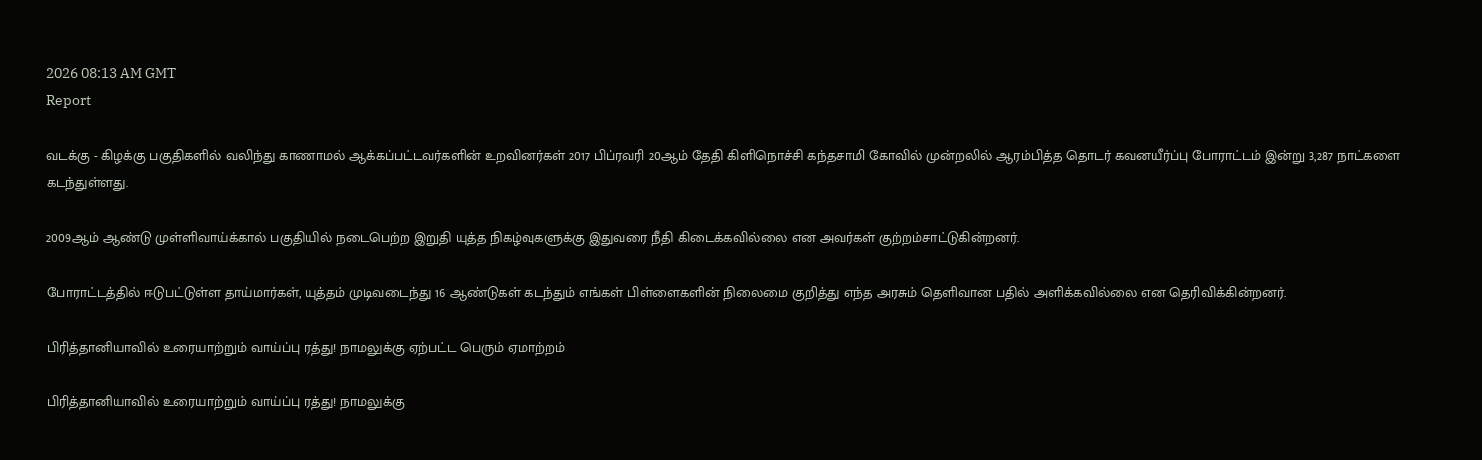2026 08:13 AM GMT
Report

வடக்கு - கிழக்கு பகுதிகளில் வலிந்து காணாமல் ஆக்கப்பட்டவர்களின் உறவினர்கள் 2017 பிப்ரவரி 20ஆம் தேதி கிளிநொச்சி கந்தசாமி கோவில் முன்றலில் ஆரம்பித்த தொடர் கவனயீர்ப்பு போராட்டம் இன்று 3,287 நாட்களை கடந்துள்ளது.

2009ஆம் ஆண்டு முள்ளிவாய்க்கால் பகுதியில் நடைபெற்ற இறுதி யுத்த நிகழ்வுகளுக்கு இதுவரை நீதி கிடைக்கவில்லை என அவர்கள் குற்றம்சாட்டுகின்றனர்.

போராட்டத்தில் ஈடுபட்டுள்ள தாய்மார்கள், யுத்தம் முடிவடைந்து 16 ஆண்டுகள் கடந்தும் எங்கள் பிள்ளைகளின் நிலைமை குறித்து எந்த அரசும் தெளிவான பதில் அளிக்கவில்லை என தெரிவிக்கின்றனர்.

பிரித்தானியாவில் உரையாற்றும் வாய்ப்பு ரத்து! நாமலுக்கு ஏற்பட்ட பெரும் ஏமாற்றம்

பிரித்தானியாவில் உரையாற்றும் வாய்ப்பு ரத்து! நாமலுக்கு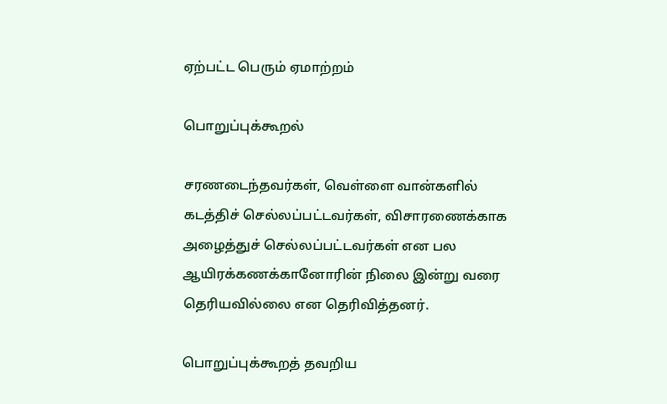ஏற்பட்ட பெரும் ஏமாற்றம்

பொறுப்புக்கூறல்

சரணடைந்தவர்கள், வெள்ளை வான்களில் கடத்திச் செல்லப்பட்டவர்கள், விசாரணைக்காக அழைத்துச் செல்லப்பட்டவர்கள் என பல ஆயிரக்கணக்கானோரின் நிலை இன்று வரை தெரியவில்லை என தெரிவித்தனர்.

பொறுப்புக்கூறத் தவறிய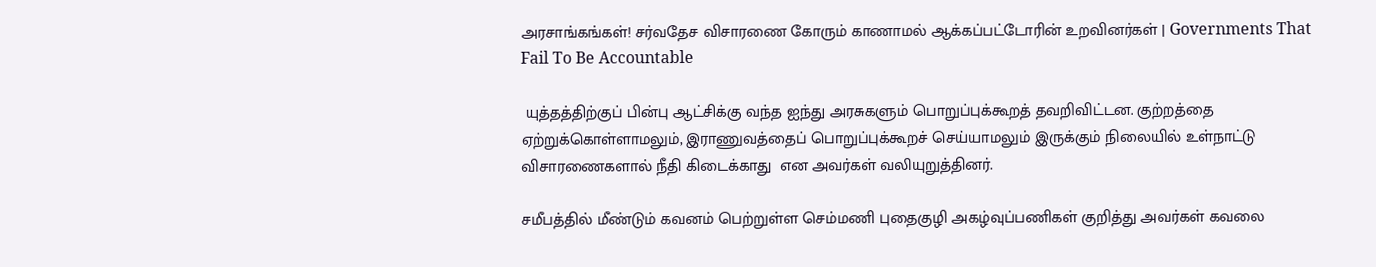அரசாங்கங்கள்! சர்வதேச விசாரணை கோரும் காணாமல் ஆக்கப்பட்டோரின் உறவினர்கள் | Governments That Fail To Be Accountable

 யுத்தத்திற்குப் பின்பு ஆட்சிக்கு வந்த ஐந்து அரசுகளும் பொறுப்புக்கூறத் தவறிவிட்டன. குற்றத்தை ஏற்றுக்கொள்ளாமலும், இராணுவத்தைப் பொறுப்புக்கூறச் செய்யாமலும் இருக்கும் நிலையில் உள்நாட்டு விசாரணைகளால் நீதி கிடைக்காது  என அவர்கள் வலியுறுத்தினர்.

சமீபத்தில் மீண்டும் கவனம் பெற்றுள்ள செம்மணி புதைகுழி அகழ்வுப்பணிகள் குறித்து அவர்கள் கவலை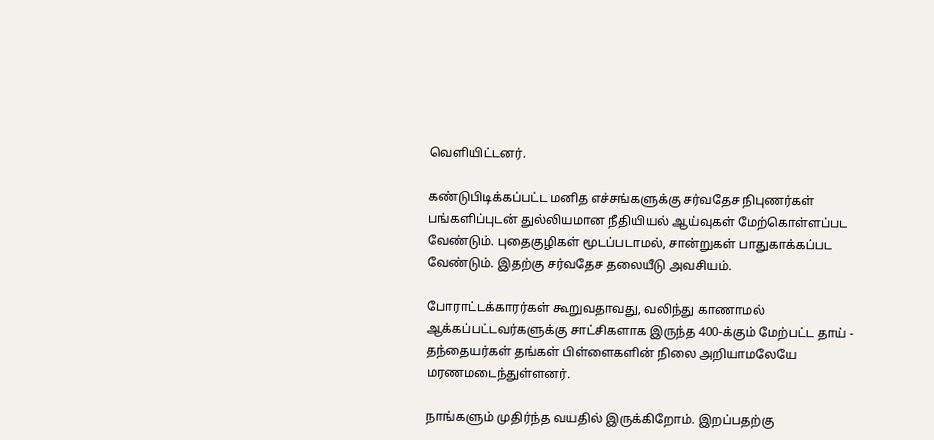வெளியிட்டனர்.

கண்டுபிடிக்கப்பட்ட மனித எச்சங்களுக்கு சர்வதேச நிபுணர்கள் பங்களிப்புடன் துல்லியமான நீதியியல் ஆய்வுகள் மேற்கொள்ளப்பட வேண்டும். புதைகுழிகள் மூடப்படாமல், சான்றுகள் பாதுகாக்கப்பட வேண்டும். இதற்கு சர்வதேச தலையீடு அவசியம்.

போராட்டக்காரர்கள் கூறுவதாவது, வலிந்து காணாமல் ஆக்கப்பட்டவர்களுக்கு சாட்சிகளாக இருந்த 400-க்கும் மேற்பட்ட தாய் - தந்தையர்கள் தங்கள் பிள்ளைகளின் நிலை அறியாமலேயே மரணமடைந்துள்ளனர்.

நாங்களும் முதிர்ந்த வயதில் இருக்கிறோம். இறப்பதற்கு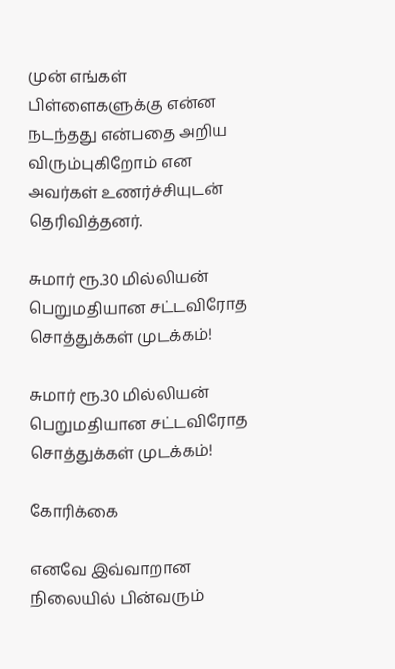முன் எங்கள் பிள்ளைகளுக்கு என்ன நடந்தது என்பதை அறிய விரும்புகிறோம் என அவர்கள் உணர்ச்சியுடன் தெரிவித்தனர்.

சுமார் ரூ.30 மில்லியன் பெறுமதியான சட்டவிரோத சொத்துக்கள் முடக்கம்!

சுமார் ரூ.30 மில்லியன் பெறுமதியான சட்டவிரோத சொத்துக்கள் முடக்கம்!

கோரிக்கை

எனவே இவ்வாறான நிலையில் பின்வரும்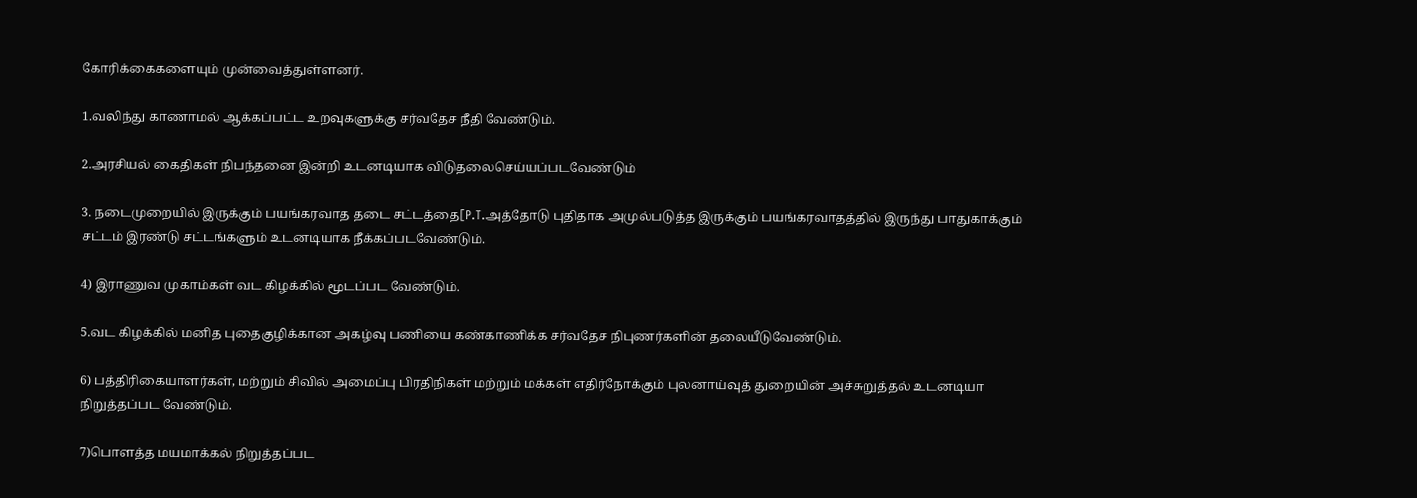கோரிக்கைகளையும் முன்வைத்துள்ளனர்.

1.வலிந்து காணாமல் ஆக்கப்பட்ட உறவுகளுக்கு சர்வதேச நீதி வேண்டும்.

2.அரசியல் கைதிகள் நிபந்தனை இன்றி உடனடியாக விடுதலைசெய்யப்படவேண்டும்

3. நடைமுறையில் இருக்கும் பயங்கரவாத தடை சட்டத்தை[P.T.அத்தோடு புதிதாக அமுல்படுத்த இருக்கும் பயங்கரவாதத்தில் இருந்து பாதுகாக்கும் சட்டம் இரண்டு சட்டங்களும் உடனடியாக நீக்கப்படவேண்டும்.

4) இராணுவ முகாம்கள் வட கிழக்கில் மூடப்பட வேண்டும்.

5.வட கிழக்கில் மனித புதைகுழிக்கான அகழ்வு பணியை கண்காணிக்க சர்வதேச நிபுணர்களின் தலையீடுவேண்டும்.

6) பத்திரிகையாளர்கள், மற்றும் சிவில் அமைப்பு பிரதிநிகள் மற்றும் மக்கள் எதிர்நோக்கும் புலனாய்வுத் துறையின் அச்சுறுத்தல் உடனடியா நிறுத்தப்பட வேண்டும்.

7)பொளத்த மயமாக்கல் நிறுத்தப்பட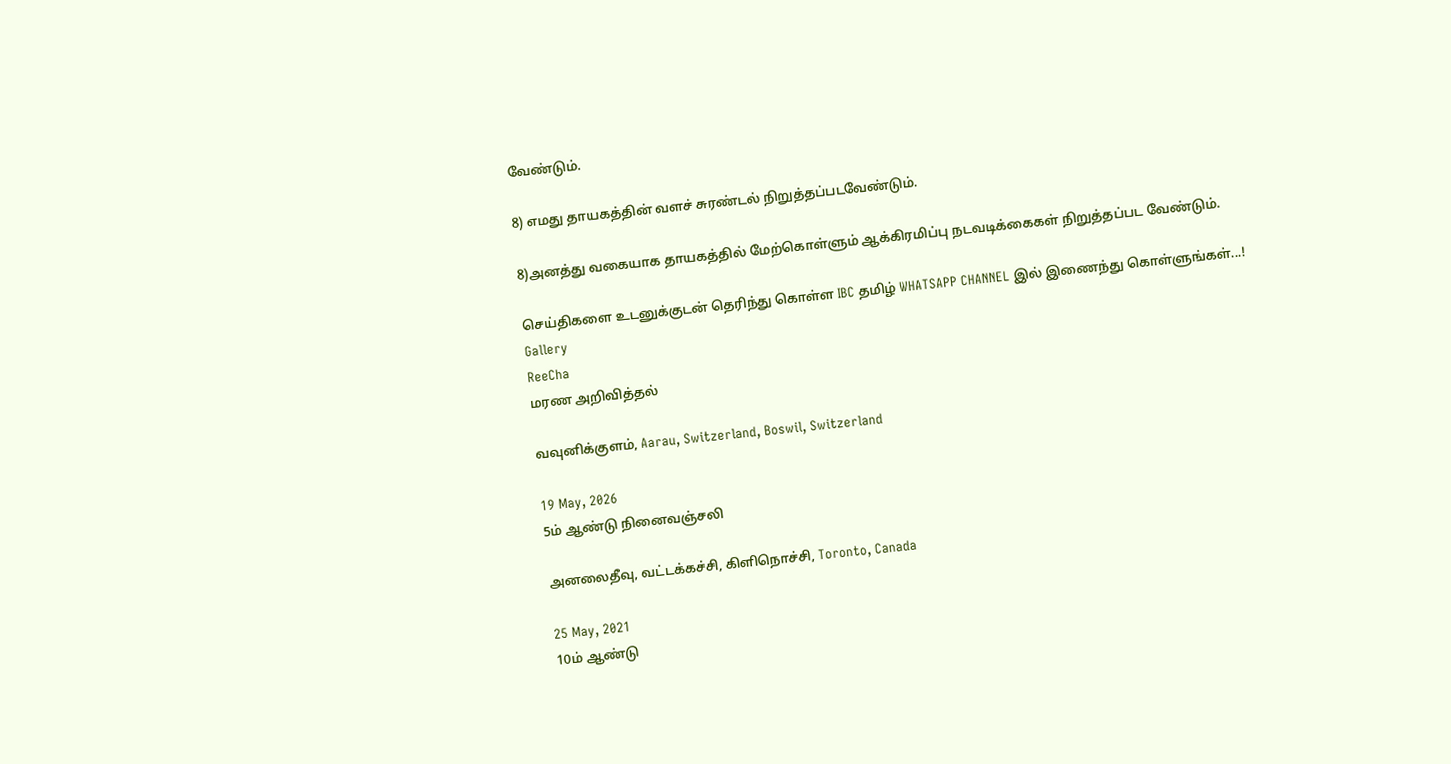வேண்டும்.

8) எமது தாயகத்தின் வளச் சுரண்டல் நிறுத்தப்படவேண்டும்.

8)அனத்து வகையாக தாயகத்தில் மேற்கொள்ளும் ஆக்கிரமிப்பு நடவடிக்கைகள் நிறுத்தப்பட வேண்டும்.

செய்திகளை உடனுக்குடன் தெரிந்து கொள்ள IBC தமிழ் WHATSAPP CHANNEL இல் இணைந்து கொள்ளுங்கள்...!
Gallery
ReeCha
மரண அறிவித்தல்

வவுனிக்குளம், Aarau, Switzerland, Boswil, Switzerland

19 May, 2026
5ம் ஆண்டு நினைவஞ்சலி

அனலைதீவு, வட்டக்கச்சி, கிளிநொச்சி, Toronto, Canada

25 May, 2021
10ம் ஆண்டு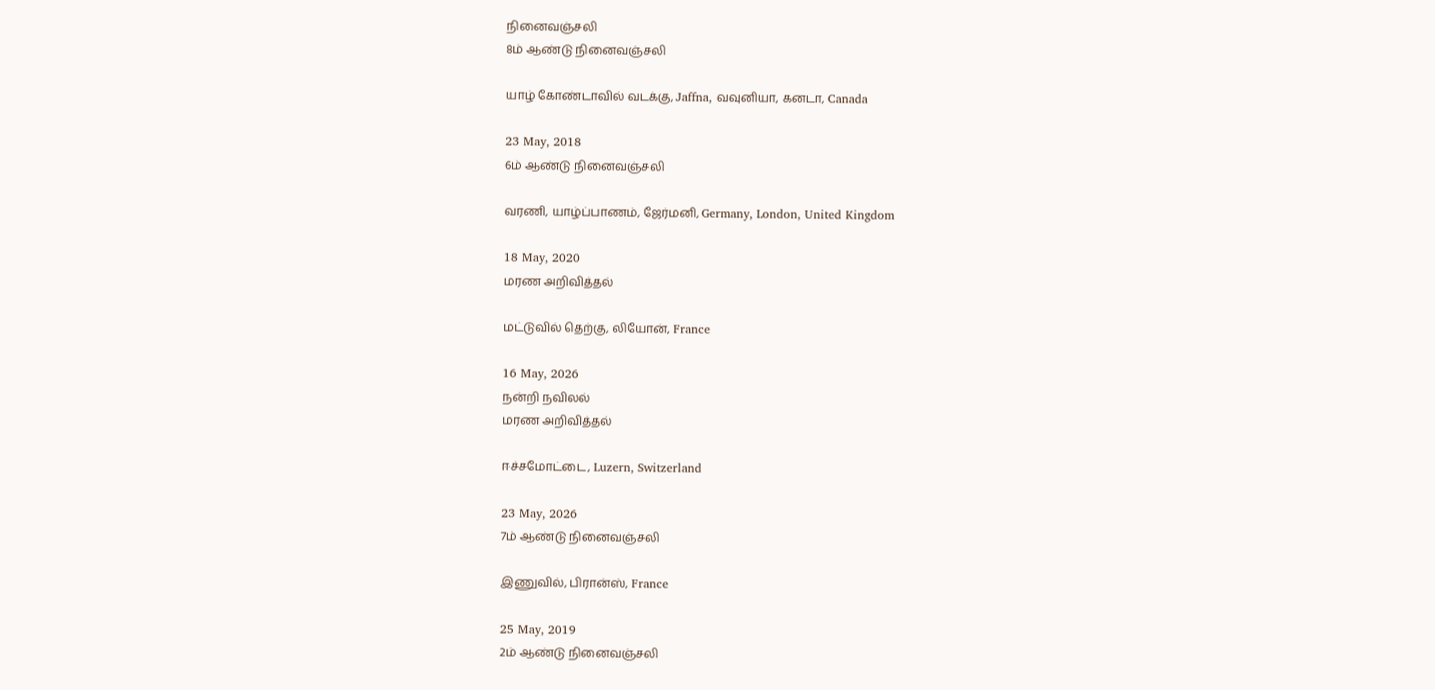நினைவஞ்சலி
8ம் ஆண்டு நினைவஞ்சலி

யாழ் கோண்டாவில் வடக்கு, Jaffna, வவுனியா, கனடா, Canada

23 May, 2018
6ம் ஆண்டு நினைவஞ்சலி

வரணி, யாழ்ப்பாணம், ஜேர்மனி, Germany, London, United Kingdom

18 May, 2020
மரண அறிவித்தல்

மட்டுவில் தெற்கு, லியோன், France

16 May, 2026
நன்றி நவிலல்
மரண அறிவித்தல்

ஈச்சமோட்டை, Luzern, Switzerland

23 May, 2026
7ம் ஆண்டு நினைவஞ்சலி

இணுவில், பிரான்ஸ், France

25 May, 2019
2ம் ஆண்டு நினைவஞ்சலி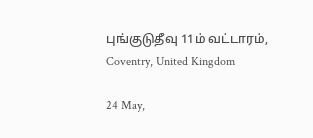புங்குடுதீவு 11ம் வட்டாரம், Coventry, United Kingdom

24 May,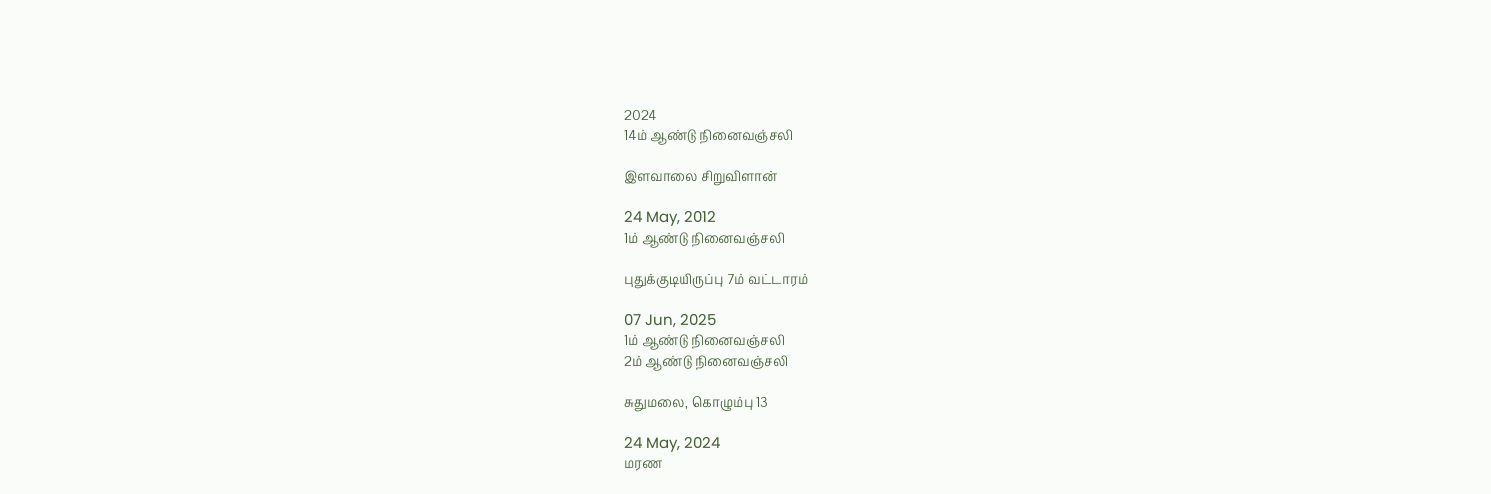2024
14ம் ஆண்டு நினைவஞ்சலி

இளவாலை சிறுவிளான்

24 May, 2012
1ம் ஆண்டு நினைவஞ்சலி

புதுக்குடியிருப்பு 7ம் வட்டாரம்

07 Jun, 2025
1ம் ஆண்டு நினைவஞ்சலி
2ம் ஆண்டு நினைவஞ்சலி

சுதுமலை, கொழும்பு 13

24 May, 2024
மரண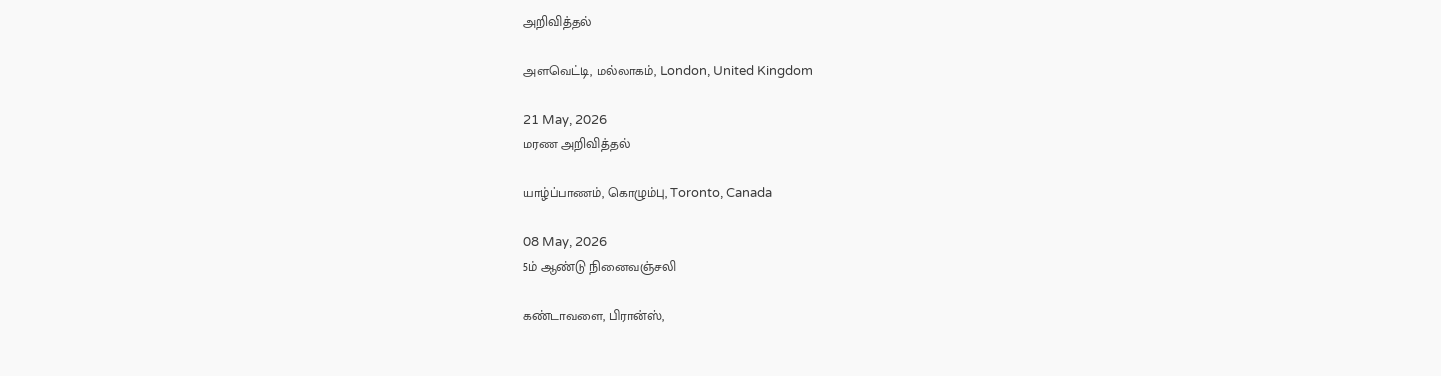அறிவித்தல்

அளவெட்டி, மல்லாகம், London, United Kingdom

21 May, 2026
மரண அறிவித்தல்

யாழ்ப்பாணம், கொழும்பு, Toronto, Canada

08 May, 2026
5ம் ஆண்டு நினைவஞ்சலி

கண்டாவளை, பிரான்ஸ்,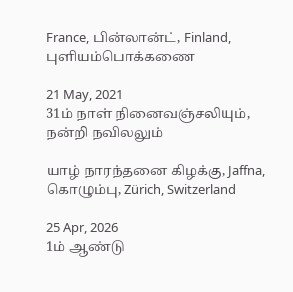France, பின்லான்ட், Finland, புளியம்பொக்கணை

21 May, 2021
31ம் நாள் நினைவஞ்சலியும், நன்றி நவிலலும்

யாழ் நாரந்தனை கிழக்கு, Jaffna, கொழும்பு, Zürich, Switzerland

25 Apr, 2026
1ம் ஆண்டு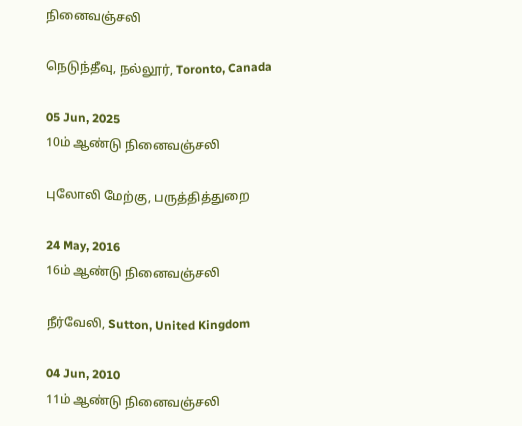நினைவஞ்சலி

நெடுந்தீவு, நல்லூர், Toronto, Canada

05 Jun, 2025
10ம் ஆண்டு நினைவஞ்சலி

புலோலி மேற்கு, பருத்தித்துறை

24 May, 2016
16ம் ஆண்டு நினைவஞ்சலி

நீர்வேலி, Sutton, United Kingdom

04 Jun, 2010
11ம் ஆண்டு நினைவஞ்சலி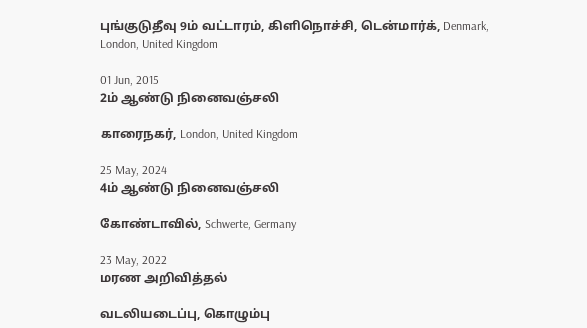புங்குடுதீவு 9ம் வட்டாரம், கிளிநொச்சி, டென்மார்க், Denmark, London, United Kingdom

01 Jun, 2015
2ம் ஆண்டு நினைவஞ்சலி

காரைநகர், London, United Kingdom

25 May, 2024
4ம் ஆண்டு நினைவஞ்சலி

கோண்டாவில், Schwerte, Germany

23 May, 2022
மரண அறிவித்தல்

வடலியடைப்பு, கொழும்பு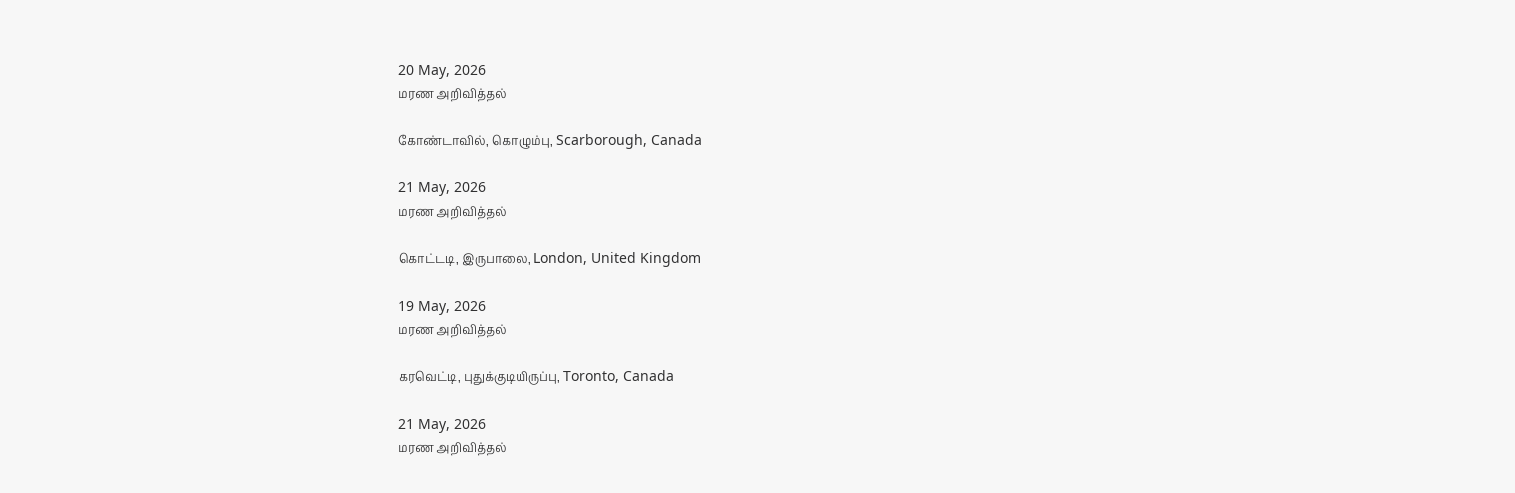20 May, 2026
மரண அறிவித்தல்

கோண்டாவில், கொழும்பு, Scarborough, Canada

21 May, 2026
மரண அறிவித்தல்

கொட்டடி, இருபாலை, London, United Kingdom

19 May, 2026
மரண அறிவித்தல்

கரவெட்டி, புதுக்குடியிருப்பு, Toronto, Canada

21 May, 2026
மரண அறிவித்தல்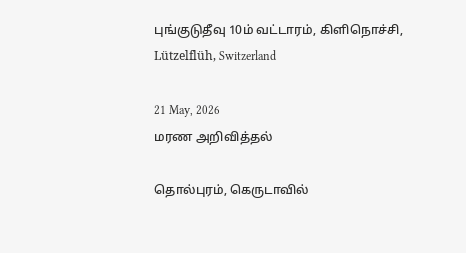புங்குடுதீவு 10ம் வட்டாரம், கிளிநொச்சி, Lützelflüh, Switzerland

21 May, 2026
மரண அறிவித்தல்

தொல்புரம், கெருடாவில்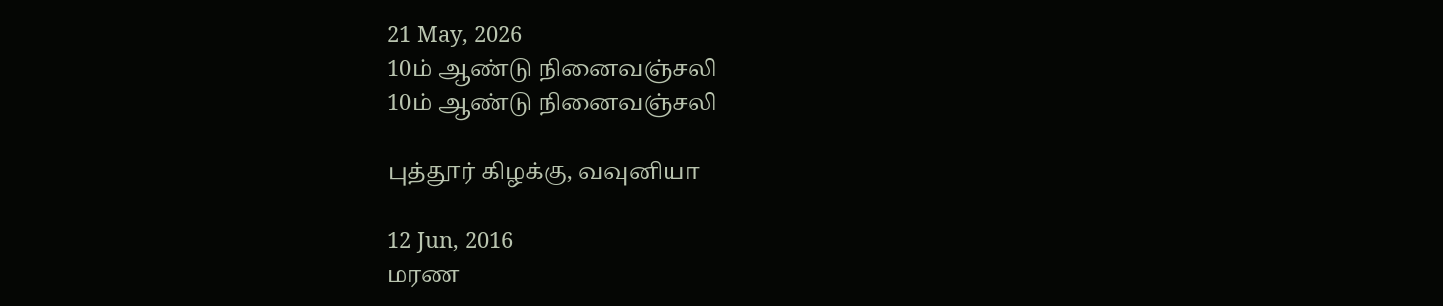21 May, 2026
10ம் ஆண்டு நினைவஞ்சலி
10ம் ஆண்டு நினைவஞ்சலி

புத்தூர் கிழக்கு, வவுனியா

12 Jun, 2016
மரண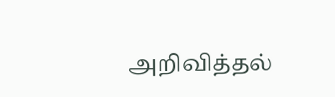அறிவித்தல்